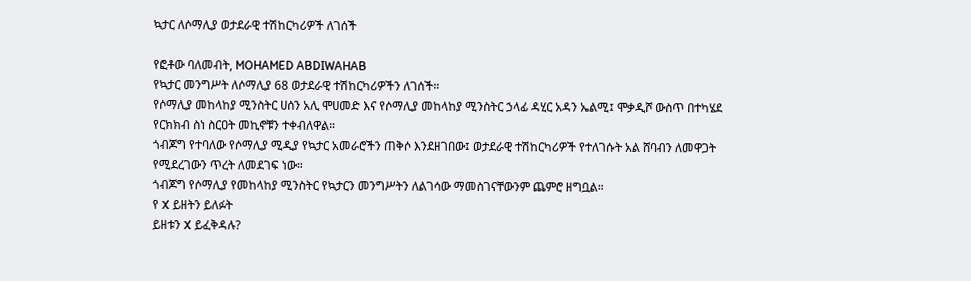ኳታር ለሶማሊያ ወታደራዊ ተሽከርካሪዎች ለገሰች

የፎቶው ባለመብት, MOHAMED ABDIWAHAB
የኳታር መንግሥት ለሶማሊያ 68 ወታደራዊ ተሽከርካሪዎችን ለገሰች።
የሶማሊያ መከላከያ ሚንስትር ሀሰን አሊ ሞሀመድ እና የሶማሊያ መከላከያ ሚንስትር ኃላፊ ዳሂር አዳን ኤልሚ፤ ሞቃዲሾ ውስጥ በተካሄደ የርክክብ ስነ ስርዐት መኪኖቹን ተቀብለዋል።
ጎብጆግ የተባለው የሶማሊያ ሚዲያ የኳታር አመራሮችን ጠቅሶ እንደዘገበው፤ ወታደራዊ ተሽከርካሪዎች የተለገሱት አል ሸባብን ለመዋጋት የሚደረገውን ጥረት ለመደገፍ ነው።
ጎብጆግ የሶማሊያ የመከላከያ ሚንስትር የኳታርን መንግሥትን ለልገሳው ማመስገናቸውንም ጨምሮ ዘግቧል።
የ X ይዘትን ይለፉት
ይዘቱን X ይፈቅዳሉ?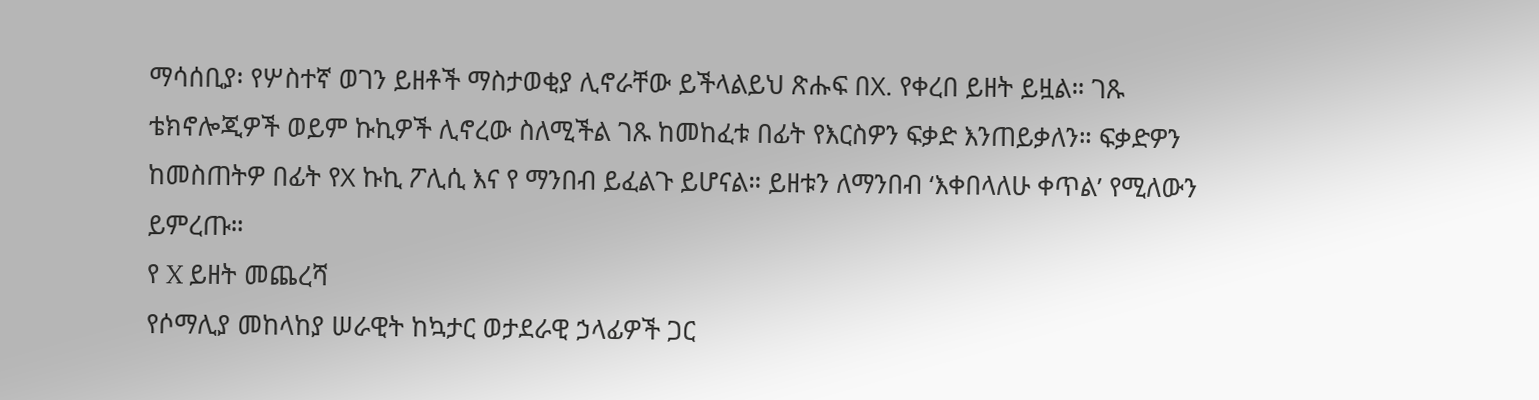ማሳሰቢያ፡ የሦስተኛ ወገን ይዘቶች ማስታወቂያ ሊኖራቸው ይችላልይህ ጽሑፍ በX. የቀረበ ይዘት ይዟል። ገጹ ቴክኖሎጂዎች ወይም ኩኪዎች ሊኖረው ስለሚችል ገጹ ከመከፈቱ በፊት የእርስዎን ፍቃድ እንጠይቃለን። ፍቃድዎን ከመስጠትዎ በፊት የX ኩኪ ፖሊሲ እና የ ማንበብ ይፈልጉ ይሆናል። ይዘቱን ለማንበብ ‘እቀበላለሁ ቀጥል’ የሚለውን ይምረጡ።
የ X ይዘት መጨረሻ
የሶማሊያ መከላከያ ሠራዊት ከኳታር ወታደራዊ ኃላፊዎች ጋር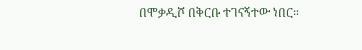በሞቃዲሾ በቅርቡ ተገናኝተው ነበር።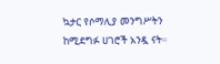ኳታር የሶማሊያ መንግሥትን ከሚደግፉ ሀገሮች አንዷ ናት።